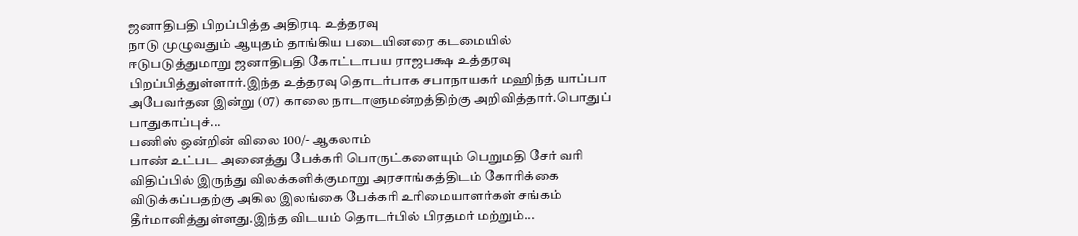ஜனாதிபதி பிறப்பித்த அதிரடி உத்தரவு
நாடு முழுவதும் ஆயுதம் தாங்கிய படையினரை கடமையில் ஈடுபடுத்துமாறு ஜனாதிபதி கோட்டாபய ராஜபக்ஷ உத்தரவு பிறப்பித்துள்ளார்.இந்த உத்தரவு தொடர்பாக சபாநாயகர் மஹிந்த யாப்பா அபேவர்தன இன்று (07) காலை நாடாளுமன்றத்திற்கு அறிவித்தார்.பொதுப் பாதுகாப்புச்...
பணிஸ் ஒன்றின் விலை 100/- ஆகலாம்
பாண் உட்பட அனைத்து பேக்கரி பொருட்களையும் பெறுமதி சேர் வரி விதிப்பில் இருந்து விலக்களிக்குமாறு அரசாங்கத்திடம் கோரிக்கை விடுக்கப்பதற்கு அகில இலங்கை பேக்கரி உரிமையாளர்கள் சங்கம் தீர்மானித்துள்ளது.இந்த விடயம் தொடர்பில் பிரதமர் மற்றும்...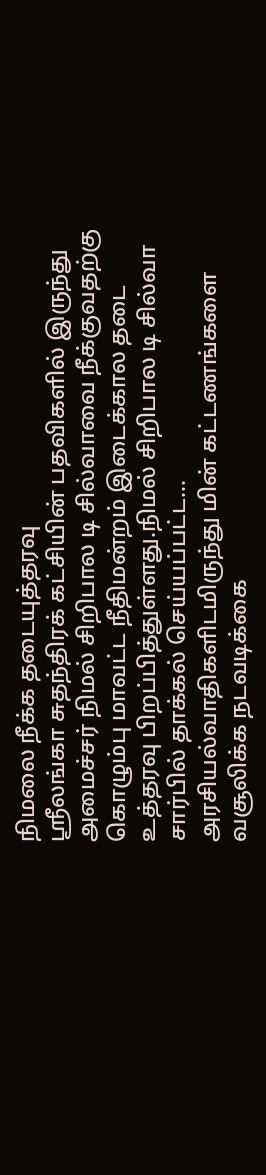நிமலை நீக்க தடையுத்தரவு
ஸ்ரீலங்கா சுதந்திரக் கட்சியின் பதவிகளில் இருந்து அமைச்சர் நிமல் சிறிபால டி சில்வாவை நீக்குவதற்கு கொழும்பு மாவட்ட நீதிமன்றம் இடைக்கால தடை உத்தரவு பிறப்பித்துள்ளது.நிமல் சிறிபால டி சில்வா சார்பில் தாக்கல் செய்யப்பட்ட...
அரசியல்வாதிகளிடமிருந்து மின் கட்டணங்களை வசூலிக்க நடவடிக்கை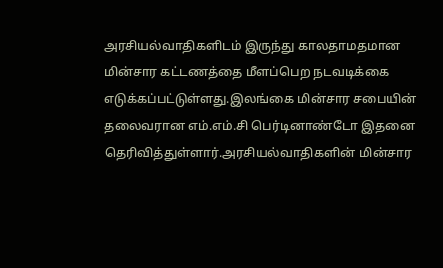அரசியல்வாதிகளிடம் இருந்து காலதாமதமான மின்சார கட்டணத்தை மீளப்பெற நடவடிக்கை எடுக்கப்பட்டுள்ளது.இலங்கை மின்சார சபையின் தலைவரான எம்.எம்.சி பெர்டினாண்டோ இதனை தெரிவித்துள்ளார்.அரசியல்வாதிகளின் மின்சார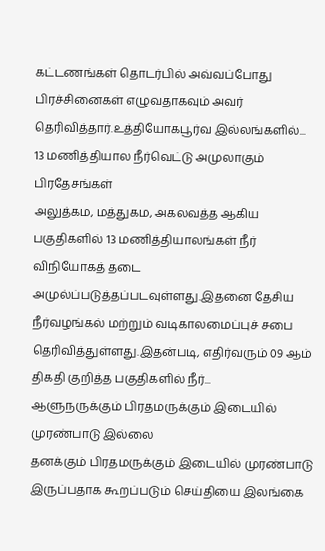கட்டணங்கள் தொடர்பில் அவ்வப்போது பிரச்சினைகள் எழுவதாகவும் அவர் தெரிவித்தார்.உத்தியோகபூர்வ இல்லங்களில்...
13 மணித்தியால நீர்வெட்டு அமுலாகும் பிரதேசங்கள்
அலுத்கம, மத்துகம, அகலவத்த ஆகிய பகுதிகளில் 13 மணித்தியாலங்கள் நீர் விநியோகத் தடை அமுல்ப்படுத்தப்படவுள்ளது.இதனை தேசிய நீர்வழங்கல் மற்றும் வடிகாலமைப்புச் சபை தெரிவித்துள்ளது.இதன்படி, எதிர்வரும் 09 ஆம் திகதி குறித்த பகுதிகளில் நீர்...
ஆளுநருக்கும் பிரதமருக்கும் இடையில் முரண்பாடு இல்லை
தனக்கும் பிரதமருக்கும் இடையில் முரண்பாடு இருப்பதாக கூறப்படும் செய்தியை இலங்கை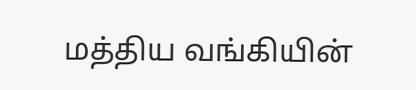மத்திய வங்கியின்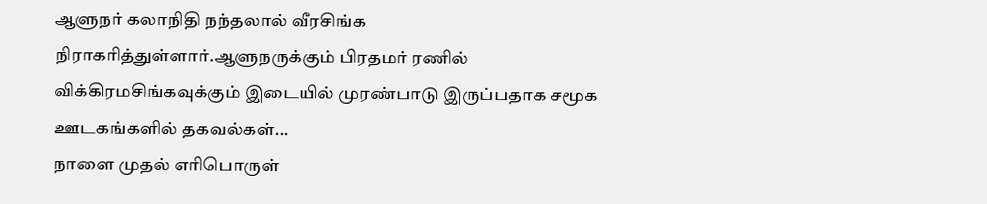ஆளுநர் கலாநிதி நந்தலால் வீரசிங்க நிராகரித்துள்ளார்.ஆளுநருக்கும் பிரதமர் ரணில் விக்கிரமசிங்கவுக்கும் இடையில் முரண்பாடு இருப்பதாக சமூக ஊடகங்களில் தகவல்கள்...
நாளை முதல் எரிபொருள்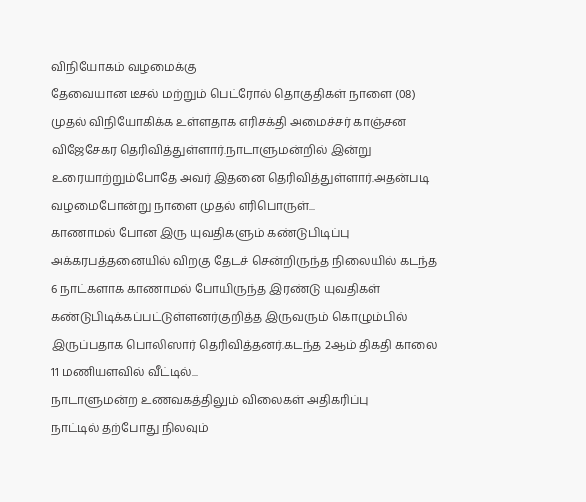விநியோகம் வழமைக்கு
தேவையான டீசல் மற்றும் பெட்ரோல் தொகுதிகள் நாளை (08) முதல் விநியோகிக்க உள்ளதாக எரிசக்தி அமைச்சர் காஞ்சன விஜேசேகர தெரிவித்துள்ளார்.நாடாளுமன்றில் இன்று உரையாற்றும்போதே அவர் இதனை தெரிவித்துள்ளார்.அதன்படி வழமைபோன்று நாளை முதல் எரிபொருள்...
காணாமல் போன இரு யுவதிகளும் கண்டுபிடிப்பு
அக்கரபத்தனையில் விறகு தேடச் சென்றிருந்த நிலையில் கடந்த 6 நாட்களாக காணாமல் போயிருந்த இரண்டு யுவதிகள் கண்டுபிடிக்கப்பட்டுள்ளனர்குறித்த இருவரும் கொழும்பில் இருப்பதாக பொலிஸார் தெரிவித்தனர்.கடந்த 2ஆம் திகதி காலை 11 மணியளவில் வீட்டில்...
நாடாளுமன்ற உணவகத்திலும் விலைகள் அதிகரிப்பு
நாட்டில் தற்போது நிலவும்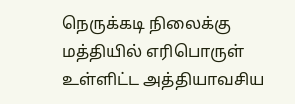நெருக்கடி நிலைக்கு மத்தியில் எரிபொருள் உள்ளிட்ட அத்தியாவசிய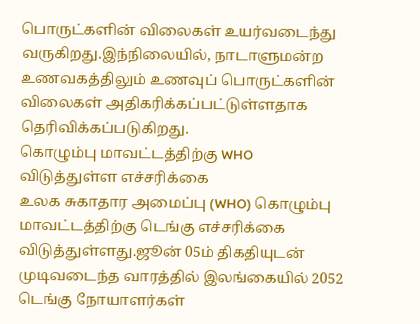பொருட்களின் விலைகள் உயர்வடைந்து வருகிறது.இந்நிலையில், நாடாளுமன்ற உணவகத்திலும் உணவுப் பொருட்களின் விலைகள் அதிகரிக்கப்பட்டுள்ளதாக தெரிவிக்கப்படுகிறது.
கொழும்பு மாவட்டத்திற்கு WHO விடுத்துள்ள எச்சரிக்கை
உலக சுகாதார அமைப்பு (WHO) கொழும்பு மாவட்டத்திற்கு டெங்கு எச்சரிக்கை விடுத்துள்ளது.ஜூன் 05ம் திகதியுடன் முடிவடைந்த வாரத்தில் இலங்கையில் 2052 டெங்கு நோயாளர்கள்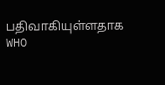பதிவாகியுள்ளதாக WHO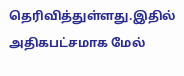தெரிவித்துள்ளது.இதில் அதிகபட்சமாக மேல்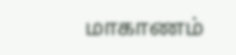மாகாணம்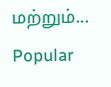மற்றும்...
Popular